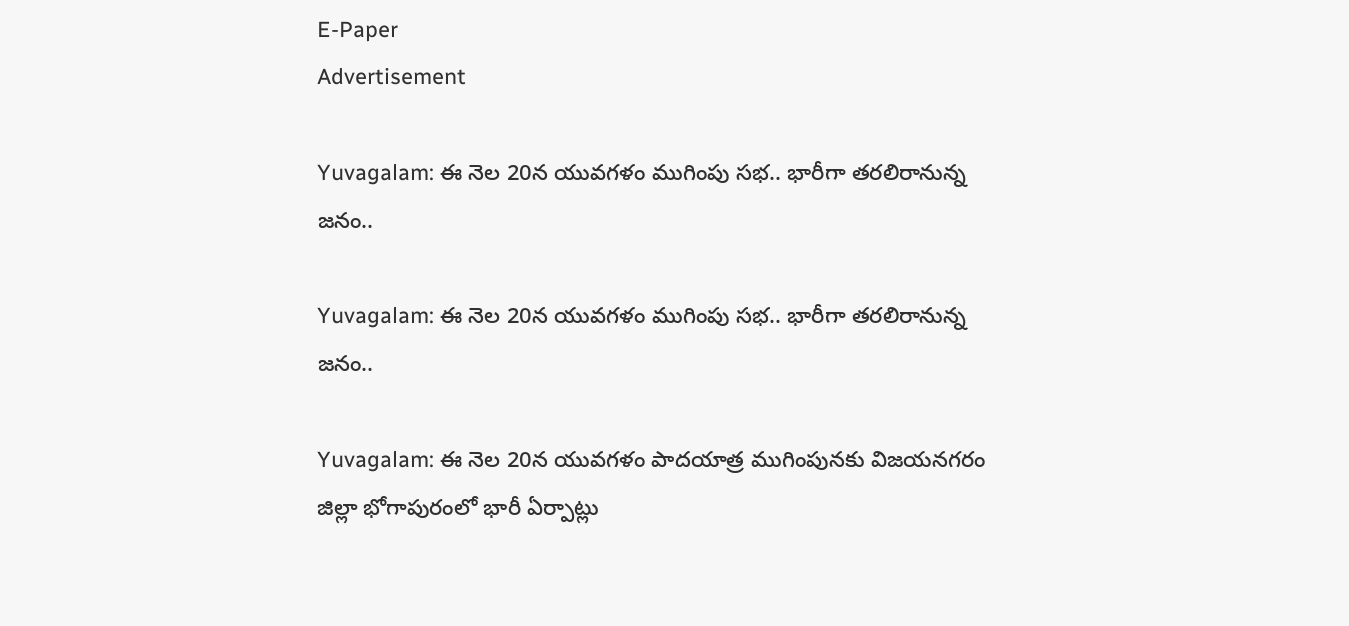E-Paper
Advertisement

Yuvagalam: ఈ నెల 20న యువగళం ముగింపు సభ.. భారీగా తరలిరానున్న జనం..

Yuvagalam: ఈ నెల 20న యువగళం ముగింపు సభ.. భారీగా తరలిరానున్న జనం..

Yuvagalam: ఈ నెల 20న యువగళం పాదయాత్ర ముగింపునకు విజయనగరం జిల్లా భోగాపురంలో భారీ ఏర్పాట్లు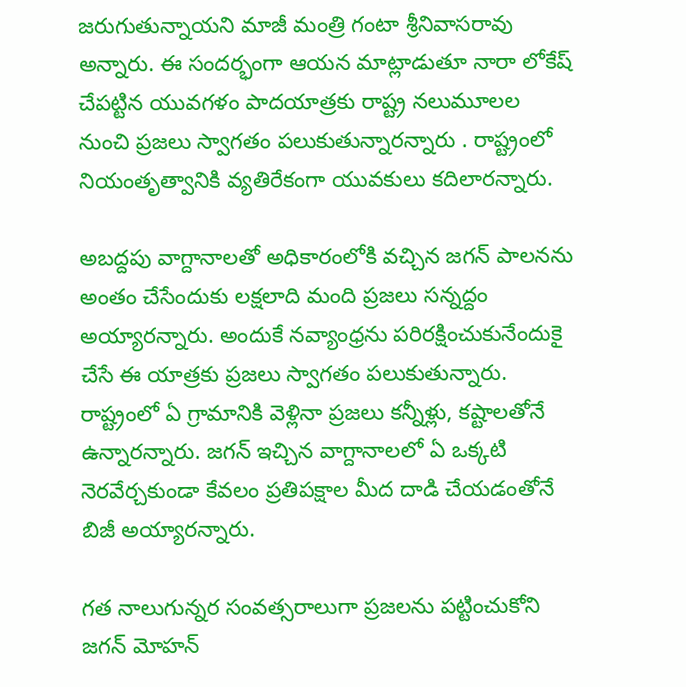జరుగుతున్నాయని మాజీ మంత్రి గంటా శ్రీనివాసరావు అన్నారు. ఈ సందర్భంగా ఆయన మాట్లాడుతూ నారా లోకేష్ చేపట్టిన యువగళం పాదయాత్రకు రాష్ట్ర నలుమూలల నుంచి ప్రజలు స్వాగతం పలుకుతున్నారన్నారు . రాష్ట్రంలో నియంతృత్వానికి వ్యతిరేకంగా యువకులు కదిలారన్నారు.

అబద్దపు వాగ్దానాలతో అధికారంలోకి వచ్చిన జగన్ పాలనను అంతం చేసేందుకు లక్షలాది మంది ప్రజలు సన్నద్దం అయ్యారన్నారు. అందుకే నవ్యాంధ్రను పరిరక్షించుకునేందుకై చేసే ఈ యాత్రకు ప్రజలు స్వాగతం పలుకుతున్నారు. రాష్ట్రంలో ఏ గ్రామానికి వెళ్లినా ప్రజలు కన్నీళ్లు, కష్టాలతోనే ఉన్నారన్నారు. జగన్ ఇచ్చిన వాగ్దానాలలో ఏ ఒక్కటి నెరవేర్చకుండా కేవలం ప్రతిపక్షాల మీద దాడి చేయడంతోనే బిజీ అయ్యారన్నారు.

గత నాలుగున్నర సంవత్సరాలుగా ప్రజలను పట్టించుకోని జగన్ మోహన్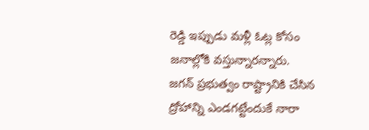రెడ్డి ఇప్పుడు మళ్లీ ఓట్ల కోసం జనాల్లోకి వస్తున్నారన్నారు. జగన్ ప్రభుత్వం రాష్ట్రానికి చేసిన ద్రోహాన్ని ఎండగట్టేందుకే నారా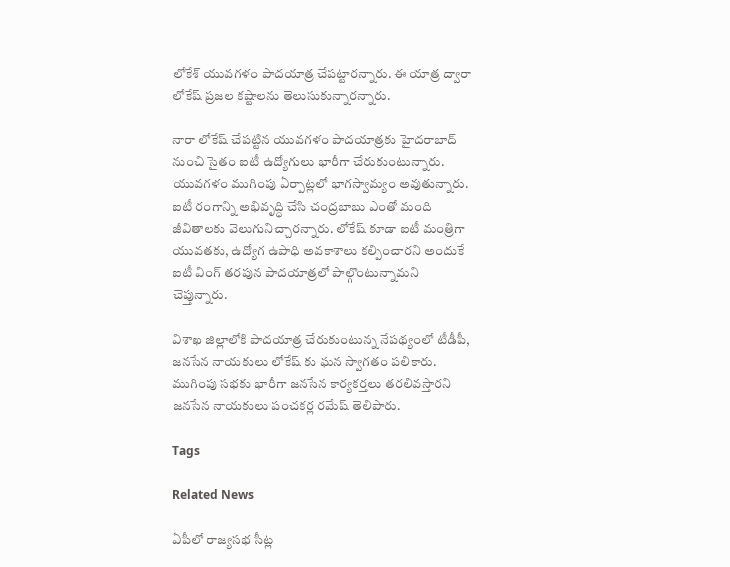లోకేశ్ యువగళం పాదయాత్ర చేపట్టారన్నారు. ఈ యాత్ర ద్వారా లోకేష్ ప్రజల కష్టాలను తెలుసుకున్నారన్నారు.

నారా లోకేష్ చేపట్టిన యువగళం పాదయాత్రకు హైదరాబాద్ నుంచి సైతం ఐటీ ఉద్యోగులు భారీగా చేరుకుంటున్నారు.
యువగళం ముగింపు ఏర్పాట్లలో భాగస్వామ్యం అవుతున్నారు. ఐటీ రంగాన్ని అభివృద్ధి చేసి చంద్రబాబు ఎంతో మంది జీవితాలకు వెలుగునిచ్చారన్నారు. లోకేష్ కూడా ఐటీ మంత్రిగా యువతకు, ఉద్యోగ ఉపాధి అవకాశాలు కల్పించారని అందుకే ఐటీ వింగ్ తరపున పాదయాత్రలో పాల్గొంటున్నామని చెప్తున్నారు.

విశాఖ జిల్లాలోకి పాదయాత్ర చేరుకుంటున్న నేపథ్యంలో టీడీపీ, జనసేన నాయకులు లోకేష్ కు ఘన స్వాగతం పలికారు. ముగింపు సభకు భారీగా జనసేన కార్యకర్తలు తరలివస్తారని జనసేన నాయకులు పంచకర్ల రమేష్ తెలిపారు.

Tags

Related News

ఏపీలో రాజ్యసభ సీట్ల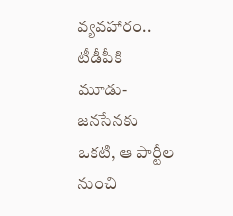వ్యవహారం.. టీడీపీకి మూడు-జనసేనకు ఒకటి, ఆ పార్టీల నుంచి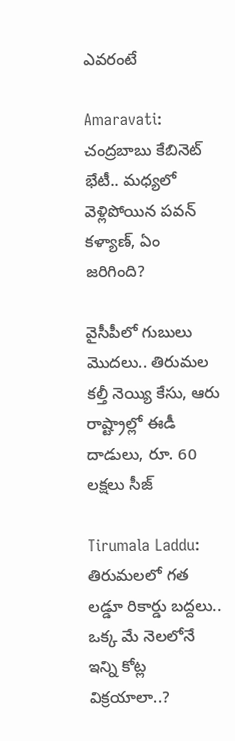ఎవరంటే

Amaravati: చంద్రబాబు కేబినెట్ భేటీ.. మధ్యలో వెళ్లిపోయిన పవన్ కళ్యాణ్, ఏం జరిగింది?

వైసీపీలో గుబులు మొదలు.. తిరుమల కల్తీ నెయ్యి కేసు, ఆరు రాష్ట్రాల్లో ఈడీ దాడులు, రూ. 60 లక్షలు సీజ్

Tirumala Laddu: తిరుమలలో గత లడ్డూ రికార్డు బద్దలు.. ఒక్క మే నెలలోనే ఇన్ని కోట్ల విక్రయాలా..?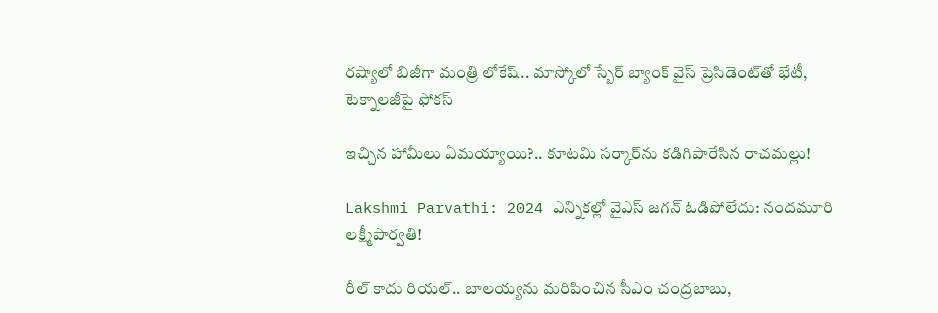రష్యాలో బిజీగా మంత్రి లోకేష్.. మాస్కోలో స్బేర్‌ బ్యాంక్ వైస్ ప్రెసిడెంట్‌తో భేటీ, టెక్నాలజీపై ఫోకస్

ఇచ్చిన హామీలు ఏమయ్యాయి?.. కూటమి సర్కార్‌ను కడిగిపారేసిన రాచమల్లు!

Lakshmi Parvathi: 2024 ఎన్నికల్లో వైఎస్ జగన్ ఓడిపోలేదు: నందమూరి లక్ష్మీపార్వతి!

రీల్ కాదు రియల్.. బాలయ్యను మరిపించిన సీఎం చంద్రబాబు,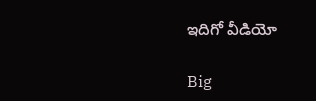ఇదిగో వీడియో

Big